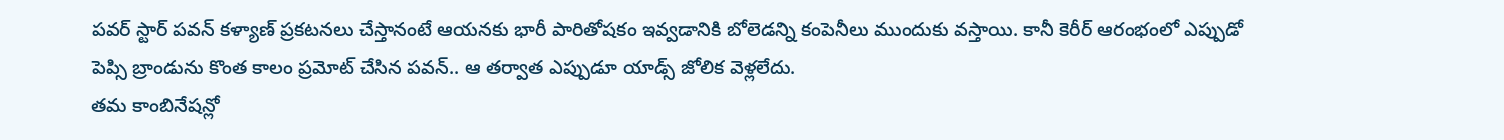పవర్ స్టార్ పవన్ కళ్యాణ్ ప్రకటనలు చేస్తానంటే ఆయనకు భారీ పారితోషకం ఇవ్వడానికి బోలెడన్ని కంపెనీలు ముందుకు వస్తాయి. కానీ కెరీర్ ఆరంభంలో ఎప్పుడో పెప్సి బ్రాండును కొంత కాలం ప్రమోట్ చేసిన పవన్.. ఆ తర్వాత ఎప్పుడూ యాడ్స్ జోలిక వెళ్లలేదు.
తమ కాంబినేషన్లో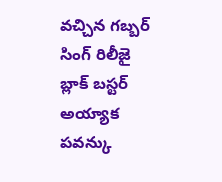వచ్చిన గబ్బర్ సింగ్ రిలీజై బ్లాక్ బస్టర్ అయ్యాక పవన్కు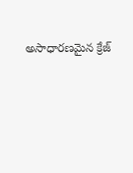అసాధారణమైన క్రేజ్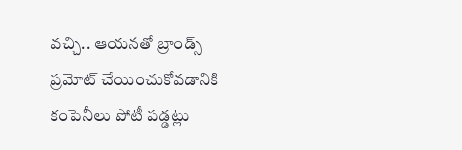వచ్చి.. ఆయనతో బ్రాండ్స్ ప్రమోట్ చేయించుకోవడానికి కంపెనీలు పోటీ పడ్డట్లు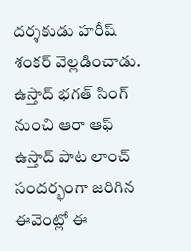దర్శకుడు హరీష్ శంకర్ వెల్లడించాడు.
ఉస్తాద్ భగత్ సింగ్ నుంచి ఆరా ఆఫ్ ఉస్తాద్ పాట లాంచ్ సందర్భంగా జరిగిన ఈవెంట్లో ఈ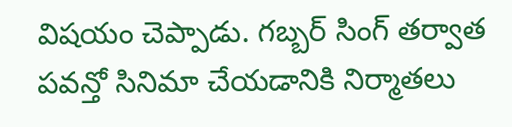విషయం చెప్పాడు. గబ్బర్ సింగ్ తర్వాత పవన్తో సినిమా చేయడానికి నిర్మాతలు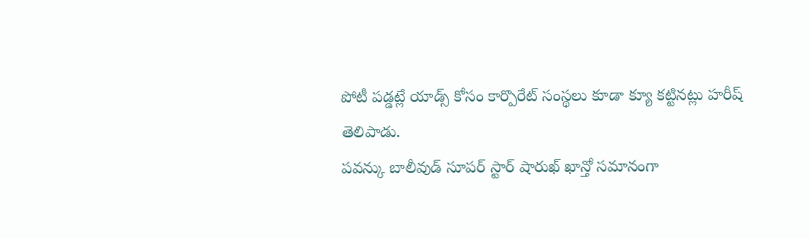పోటీ పడ్డట్లే యాడ్స్ కోసం కార్పొరేట్ సంస్థలు కూడా క్యూ కట్టినట్లు హరీష్ తెలిపాడు.
పవన్కు బాలీవుడ్ సూపర్ స్టార్ షారుఖ్ ఖాన్తో సమానంగా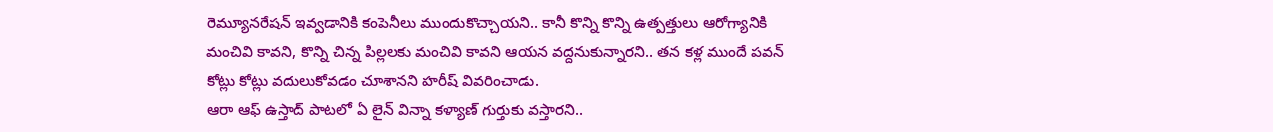రెమ్యూనరేషన్ ఇవ్వడానికి కంపెనీలు ముందుకొచ్చాయని.. కానీ కొన్ని కొన్ని ఉత్పత్తులు ఆరోగ్యానికి మంచివి కావని, కొన్ని చిన్న పిల్లలకు మంచివి కావని ఆయన వద్దనుకున్నారని.. తన కళ్ల ముందే పవన్ కోట్లు కోట్లు వదులుకోవడం చూశానని హరీష్ వివరించాడు.
ఆరా ఆఫ్ ఉస్తాద్ పాటలో ఏ లైన్ విన్నా కళ్యాణ్ గుర్తుకు వస్తారని..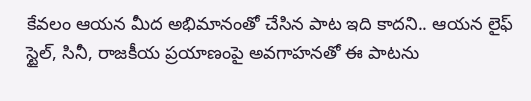కేవలం ఆయన మీద అభిమానంతో చేసిన పాట ఇది కాదని.. ఆయన లైఫ్ స్టైల్, సినీ, రాజకీయ ప్రయాణంపై అవగాహనతో ఈ పాటను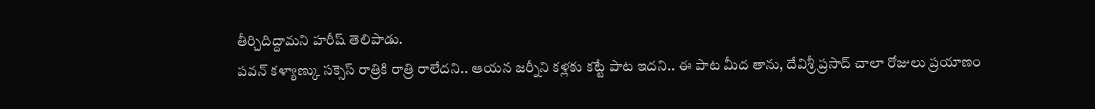తీర్చిదిద్దామని హరీష్ తెలిపాడు.
పవన్ కళ్యాణ్కు సక్సెస్ రాత్రికి రాత్రి రాలేదని.. ఆయన జర్నీని కళ్లకు కట్టే పాట ఇదని.. ఈ పాట మీద తాను, దేవిశ్రీ ప్రసాద్ చాలా రోజులు ప్రయాణం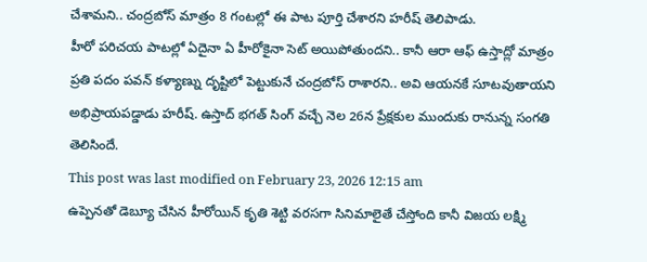చేశామని.. చంద్రబోస్ మాత్రం 8 గంటల్లో ఈ పాట పూర్తి చేశారని హరీష్ తెలిపాడు.
హీరో పరిచయ పాటల్లో ఏదైనా ఏ హీరోకైనా సెట్ అయిపోతుందని.. కానీ ఆరా ఆఫ్ ఉస్తాద్లో మాత్రం ప్రతి పదం పవన్ కళ్యాణ్ను దృష్టిలో పెట్టుకునే చంద్రబోస్ రాశారని.. అవి ఆయనకే సూటవుతాయని అభిప్రాయపడ్డాడు హరీష్. ఉస్తాద్ భగత్ సింగ్ వచ్చే నెల 26న ప్రేక్షకుల ముందుకు రానున్న సంగతి తెలిసిందే.
This post was last modified on February 23, 2026 12:15 am
ఉప్పెనతో డెబ్యూ చేసిన హీరోయిన్ కృతి శెట్టి వరసగా సినిమాలైతే చేస్తోంది కానీ విజయ లక్ష్మి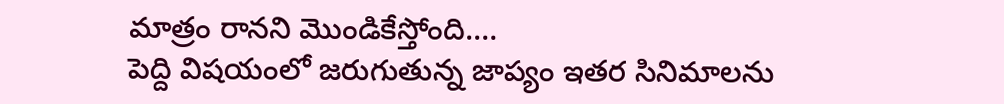మాత్రం రానని మొండికేస్తోంది.…
పెద్ది విషయంలో జరుగుతున్న జాప్యం ఇతర సినిమాలను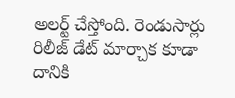అలర్ట్ చేస్తోంది. రెండుసార్లు రిలీజ్ డేట్ మార్చాక కూడా దానికి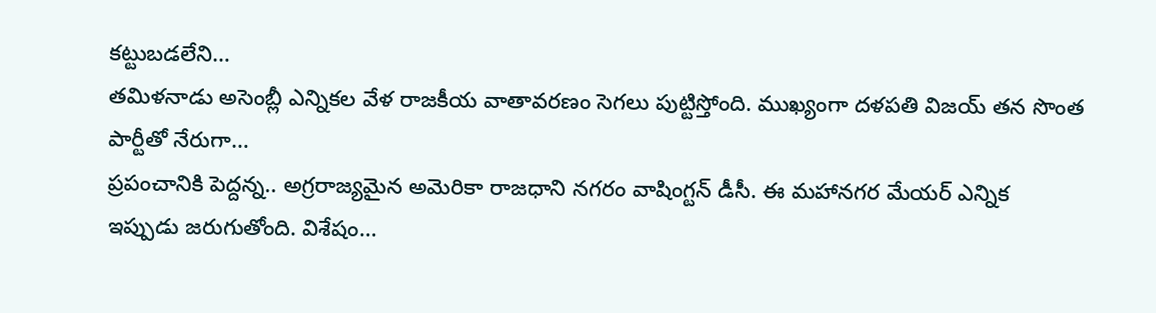కట్టుబడలేని…
తమిళనాడు అసెంబ్లీ ఎన్నికల వేళ రాజకీయ వాతావరణం సెగలు పుట్టిస్తోంది. ముఖ్యంగా దళపతి విజయ్ తన సొంత పార్టీతో నేరుగా…
ప్రపంచానికి పెద్దన్న.. అగ్రరాజ్యమైన అమెరికా రాజధాని నగరం వాషింగ్టన్ డీసీ. ఈ మహానగర మేయర్ ఎన్నిక ఇప్పుడు జరుగుతోంది. విశేషం…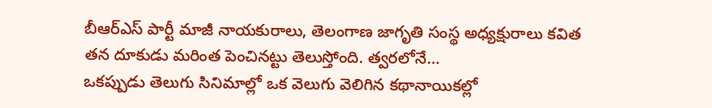బీఆర్ఎస్ పార్టీ మాజీ నాయకురాలు, తెలంగాణ జాగృతి సంస్థ అధ్యక్షురాలు కవిత తన దూకుడు మరింత పెంచినట్టు తెలుస్తోంది. త్వరలోనే…
ఒకప్పుడు తెలుగు సినిమాల్లో ఒక వెలుగు వెలిగిన కథానాయికల్లో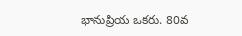భానుప్రియ ఒకరు. 80వ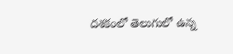దశకంలో తెలుగులో ఉన్న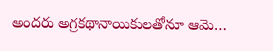అందరు అగ్రకథానాయికులతోనూ ఆమె…